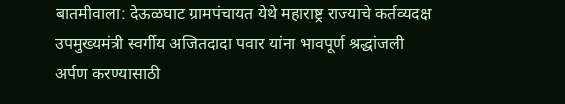बातमीवाला: देऊळघाट ग्रामपंचायत येथे महाराष्ट्र राज्याचे कर्तव्यदक्ष उपमुख्यमंत्री स्वर्गीय अजितदादा पवार यांना भावपूर्ण श्रद्धांजली अर्पण करण्यासाठी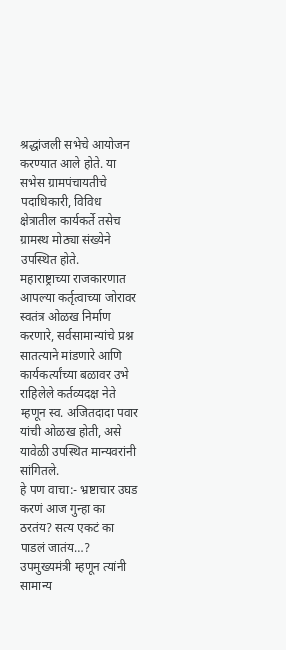श्रद्धांजली सभेचे आयोजन करण्यात आले होते. या सभेस ग्रामपंचायतीचे पदाधिकारी, विविध क्षेत्रातील कार्यकर्ते तसेच ग्रामस्थ मोठ्या संख्येने उपस्थित होते.
महाराष्ट्राच्या राजकारणात आपल्या कर्तृत्वाच्या जोरावर स्वतंत्र ओळख निर्माण करणारे, सर्वसामान्यांचे प्रश्न सातत्याने मांडणारे आणि कार्यकर्त्यांच्या बळावर उभे राहिलेले कर्तव्यदक्ष नेते म्हणून स्व. अजितदादा पवार यांची ओळख होती, असे यावेळी उपस्थित मान्यवरांनी सांगितले.
हे पण वाचा:- भ्रष्टाचार उघड करणं आज गुन्हा का ठरतंय? सत्य एकटं का पाडलं जातंय…?
उपमुख्यमंत्री म्हणून त्यांनी सामान्य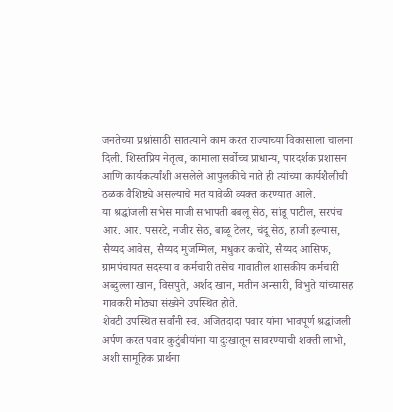जनतेच्या प्रश्नांसाठी सातत्याने काम करत राज्याच्या विकासाला चालना दिली. शिस्तप्रिय नेतृत्व, कामाला सर्वोच्च प्राधान्य, पारदर्शक प्रशासन आणि कार्यकर्त्यांशी असलेले आपुलकीचे नाते ही त्यांच्या कार्यशैलीची ठळक वैशिष्ट्ये असल्याचे मत यावेळी व्यक्त करण्यात आले.
या श्रद्धांजली सभेस माजी सभापती बबलू सेठ, सांडू पाटील, सरपंच आर. आर. पसरटे, नजीर सेठ, बाळू टेलर, चंदू सेठ, हाजी इल्यास, सैय्यद आवेस, सैय्यद मुजम्मिल, मधुकर कचोरे, सैय्यद आसिफ, ग्रामपंचायत सदस्या व कर्मचारी तसेच गावातील शासकीय कर्मचारी अब्दुल्ला खान, विसपुते, अर्शद खान, मतीन अन्सारी, विभुते यांच्यासह गावकरी मोठ्या संख्येने उपस्थित होते.
शेवटी उपस्थित सर्वांनी स्व. अजितदादा पवार यांना भावपूर्ण श्रद्धांजली अर्पण करत पवार कुटुंबीयांना या दुःखातून सावरण्याची शक्ती लाभो, अशी सामूहिक प्रार्थना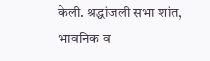केली. श्रद्धांजली सभा शांत, भावनिक व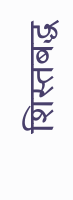शिस्तबद्ध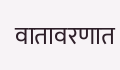वातावरणात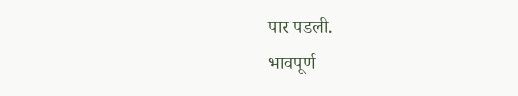पार पडली.
भावपूर्ण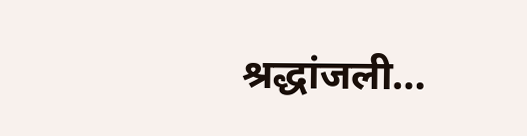श्रद्धांजली…